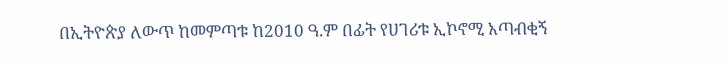በኢትዮጵያ ለውጥ ከመምጣቱ ከ2010 ዓ.ም በፊት የሀገሪቱ ኢኮኖሚ አጣብቂኝ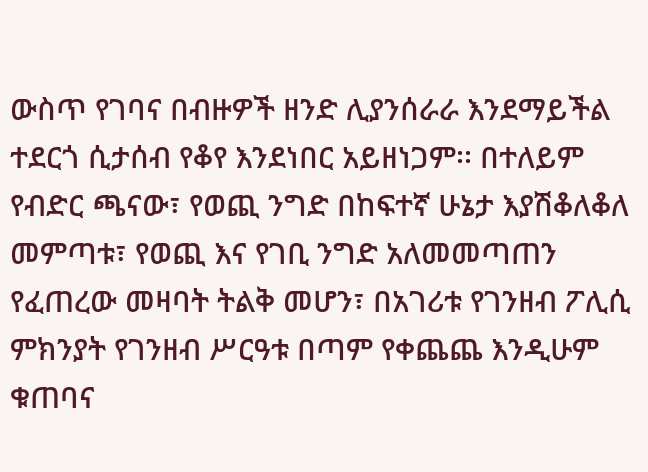ውስጥ የገባና በብዙዎች ዘንድ ሊያንሰራራ እንደማይችል ተደርጎ ሲታሰብ የቆየ እንደነበር አይዘነጋም፡፡ በተለይም የብድር ጫናው፣ የወጪ ንግድ በከፍተኛ ሁኔታ እያሽቆለቆለ መምጣቱ፣ የወጪ እና የገቢ ንግድ አለመመጣጠን የፈጠረው መዛባት ትልቅ መሆን፣ በአገሪቱ የገንዘብ ፖሊሲ ምክንያት የገንዘብ ሥርዓቱ በጣም የቀጨጨ እንዲሁም ቁጠባና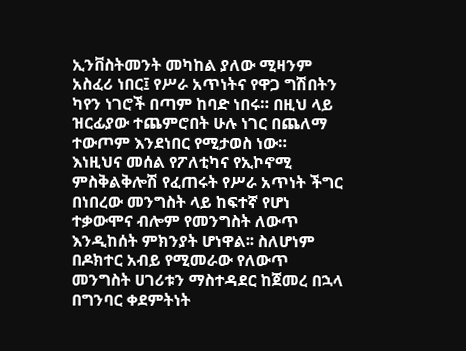ኢንቨስትመንት መካከል ያለው ሚዛንም አስፈሪ ነበር፤ የሥራ አጥነትና የዋጋ ግሽበትን ካየን ነገሮች በጣም ከባድ ነበሩ። በዚህ ላይ ዝርፊያው ተጨምሮበት ሁሉ ነገር በጨለማ ተውጦም እንደነበር የሚታወስ ነው።
እነዚህና መሰል የፖለቲካና የኢኮኖሚ ምስቅልቅሎሽ የፈጠሩት የሥራ አጥነት ችግር በነበረው መንግስት ላይ ከፍተኛ የሆነ ተቃውሞና ብሎም የመንግስት ለውጥ እንዲከሰት ምክንያት ሆነዋል፡፡ ስለሆነም በዶክተር አብይ የሚመራው የለውጥ መንግስት ሀገሪቱን ማስተዳደር ከጀመረ በኋላ በግንባር ቀደምትነት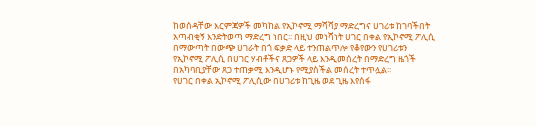ከወሰዳቸው እርምጃዎች መካከል የኢኮኖሚ ማሻሻያ ማድረግና ሀገሪቱ ከገባችበት አጣብቂኝ እንድትወጣ ማድረግ ነበር፡፡ በዚህ መነሻነት ሀገር በቀል የኢኮኖሚ ፖሊሲ በማውጣት በውጭ ሀገራት በጎ ፍቃድ ላይ ተንጠልጥሎ የቆየውን የሀገሪቱን የኢኮኖሚ ፖሊሲ በሀገር ሃብቶችና ጸጋዎች ላይ እንዲመሰረት በማድረግ ዜጎች በአካባቢያቸው ጸጋ ተጠቃሚ እንዲሆኑ የሚያስችል መሰረት ተጥሏል፡፡
የሀገር በቀል ኢኮኖሚ ፖሊሲው በሀገሪቱ ከጊዜ ወደ ጊዜ እየሰፋ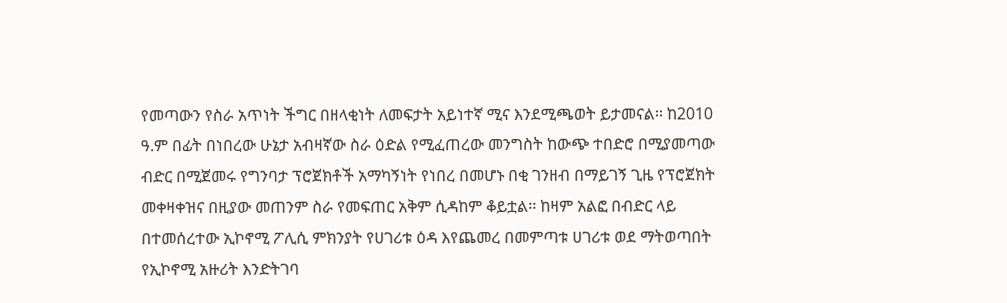የመጣውን የስራ አጥነት ችግር በዘላቂነት ለመፍታት አይነተኛ ሚና እንደሚጫወት ይታመናል፡፡ ከ2010 ዓ.ም በፊት በነበረው ሁኔታ አብዛኛው ስራ ዕድል የሚፈጠረው መንግስት ከውጭ ተበድሮ በሚያመጣው ብድር በሚጀመሩ የግንባታ ፕሮጀክቶች አማካኝነት የነበረ በመሆኑ በቂ ገንዘብ በማይገኝ ጊዜ የፕሮጀክት መቀዛቀዝና በዚያው መጠንም ስራ የመፍጠር አቅም ሲዳከም ቆይቷል፡፡ ከዛም አልፎ በብድር ላይ በተመሰረተው ኢኮኖሚ ፖሊሲ ምክንያት የሀገሪቱ ዕዳ እየጨመረ በመምጣቱ ሀገሪቱ ወደ ማትወጣበት የኢኮኖሚ አዙሪት እንድትገባ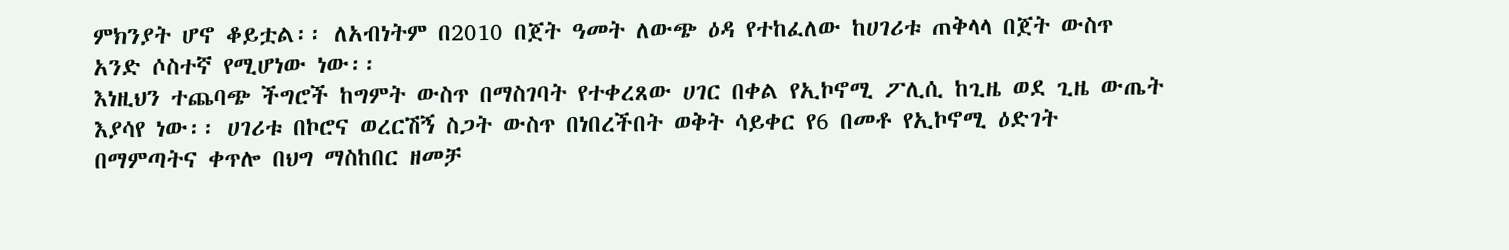ምክንያት ሆኖ ቆይቷል፡፡ ለአብነትም በ2010 በጀት ዓመት ለውጭ ዕዳ የተከፈለው ከሀገሪቱ ጠቅላላ በጀት ውስጥ አንድ ሶስተኛ የሚሆነው ነው፡፡
እነዚህን ተጨባጭ ችግሮች ከግምት ውስጥ በማስገባት የተቀረጸው ሀገር በቀል የኢኮኖሚ ፖሊሲ ከጊዜ ወደ ጊዜ ውጤት እያሳየ ነው፡፡ ሀገሪቱ በኮሮና ወረርሽኝ ስጋት ውስጥ በነበረችበት ወቅት ሳይቀር የ6 በመቶ የኢኮኖሚ ዕድገት በማምጣትና ቀጥሎ በህግ ማስከበር ዘመቻ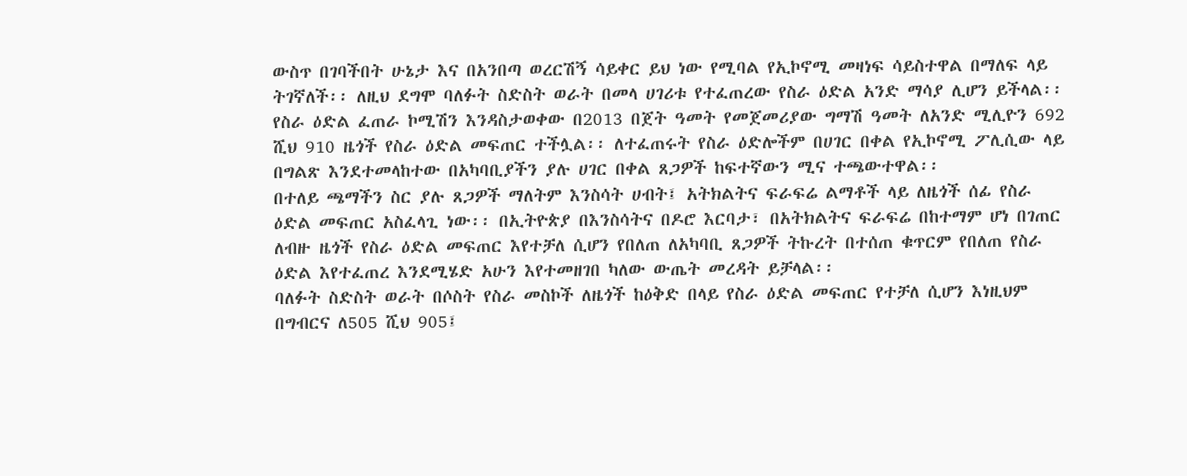ውስጥ በገባችበት ሁኔታ እና በአንበጣ ወረርሽኝ ሳይቀር ይህ ነው የሚባል የኢኮኖሚ መዛነፍ ሳይስተዋል በማለፍ ላይ ትገኛለች፡፡ ለዚህ ደግሞ ባለፉት ስድስት ወራት በመላ ሀገሪቱ የተፈጠረው የስራ ዕድል አንድ ማሳያ ሊሆን ይችላል፡፡
የስራ ዕድል ፈጠራ ኮሚሽን እንዳስታወቀው በ2013 በጀት ዓመት የመጀመሪያው ግማሽ ዓመት ለአንድ ሚሊዮን 692 ሺህ 910 ዜጎች የስራ ዕድል መፍጠር ተችሏል፡፡ ለተፈጠሩት የስራ ዕድሎችም በሀገር በቀል የኢኮኖሚ ፖሊሲው ላይ በግልጽ እንደተመላከተው በአካባቢያችን ያሉ ሀገር በቀል ጸጋዎች ከፍተኛውን ሚና ተጫውተዋል፡፡
በተለይ ጫማችን ስር ያሉ ጸጋዎች ማለትም እንስሳት ሀብት፤ አትክልትና ፍራፍሬ ልማቶች ላይ ለዜጎች ሰፊ የስራ ዕድል መፍጠር አስፈላጊ ነው፡፡ በኢትዮጵያ በእንስሳትና በዶሮ እርባታ፣ በአትክልትና ፍራፍሬ በከተማም ሆነ በገጠር ለብዙ ዜጎች የስራ ዕድል መፍጠር እየተቻለ ሲሆን የበለጠ ለአካባቢ ጸጋዎች ትኩረት በተሰጠ ቁጥርም የበለጠ የስራ ዕድል እየተፈጠረ እንደሚሄድ አሁን እየተመዘገበ ካለው ውጤት መረዳት ይቻላል፡፡
ባለፉት ስድስት ወራት በሶስት የስራ መስኮች ለዜጎች ከዕቅድ በላይ የስራ ዕድል መፍጠር የተቻለ ሲሆን እነዚህም በግብርና ለ505 ሺህ 905፤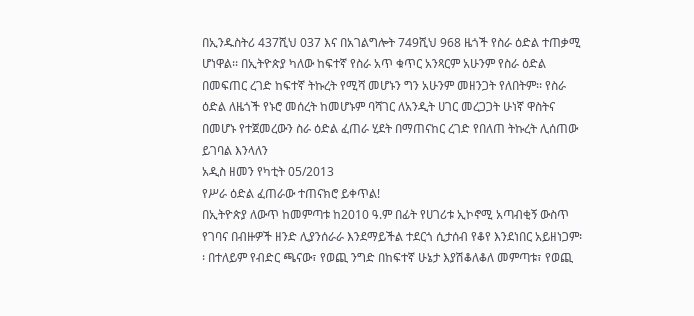በኢንዱስትሪ 437ሺህ 037 እና በአገልግሎት 749ሺህ 968 ዜጎች የስራ ዕድል ተጠቃሚ ሆነዋል፡፡ በኢትዮጵያ ካለው ከፍተኛ የስራ አጥ ቁጥር አንጻርም አሁንም የስራ ዕድል በመፍጠር ረገድ ከፍተኛ ትኩረት የሚሻ መሆኑን ግን አሁንም መዘንጋት የለበትም፡፡ የስራ ዕድል ለዜጎች የኑሮ መሰረት ከመሆኑም ባሻገር ለአንዲት ሀገር መረጋጋት ሁነኛ ዋስትና በመሆኑ የተጀመረውን ስራ ዕድል ፈጠራ ሂደት በማጠናከር ረገድ የበለጠ ትኩረት ሊሰጠው ይገባል እንላለን
አዲስ ዘመን የካቲት 05/2013
የሥራ ዕድል ፈጠራው ተጠናክሮ ይቀጥል!
በኢትዮጵያ ለውጥ ከመምጣቱ ከ2010 ዓ.ም በፊት የሀገሪቱ ኢኮኖሚ አጣብቂኝ ውስጥ የገባና በብዙዎች ዘንድ ሊያንሰራራ እንደማይችል ተደርጎ ሲታሰብ የቆየ እንደነበር አይዘነጋም፡፡ በተለይም የብድር ጫናው፣ የወጪ ንግድ በከፍተኛ ሁኔታ እያሽቆለቆለ መምጣቱ፣ የወጪ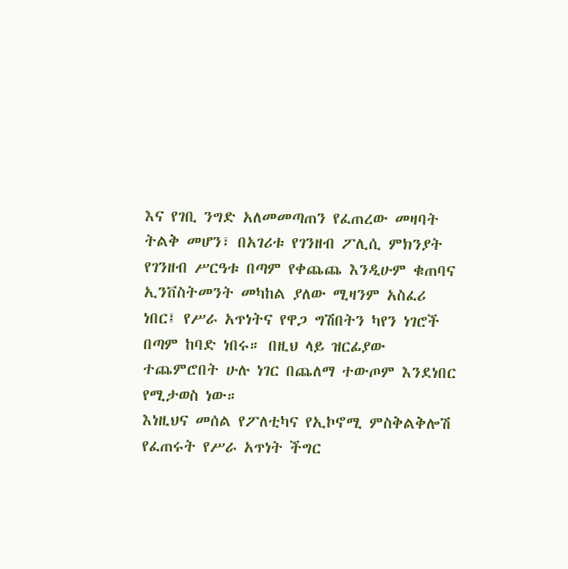እና የገቢ ንግድ አለመመጣጠን የፈጠረው መዛባት ትልቅ መሆን፣ በአገሪቱ የገንዘብ ፖሊሲ ምክንያት የገንዘብ ሥርዓቱ በጣም የቀጨጨ እንዲሁም ቁጠባና ኢንቨስትመንት መካከል ያለው ሚዛንም አስፈሪ ነበር፤ የሥራ አጥነትና የዋጋ ግሽበትን ካየን ነገሮች በጣም ከባድ ነበሩ። በዚህ ላይ ዝርፊያው ተጨምሮበት ሁሉ ነገር በጨለማ ተውጦም እንደነበር የሚታወስ ነው።
እነዚህና መሰል የፖለቲካና የኢኮኖሚ ምስቅልቅሎሽ የፈጠሩት የሥራ አጥነት ችግር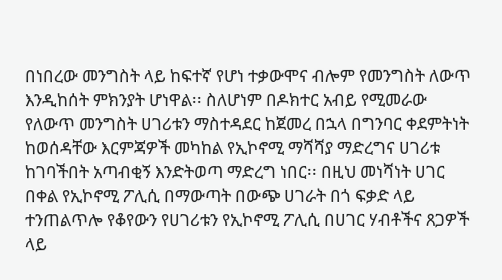በነበረው መንግስት ላይ ከፍተኛ የሆነ ተቃውሞና ብሎም የመንግስት ለውጥ እንዲከሰት ምክንያት ሆነዋል፡፡ ስለሆነም በዶክተር አብይ የሚመራው የለውጥ መንግስት ሀገሪቱን ማስተዳደር ከጀመረ በኋላ በግንባር ቀደምትነት ከወሰዳቸው እርምጃዎች መካከል የኢኮኖሚ ማሻሻያ ማድረግና ሀገሪቱ ከገባችበት አጣብቂኝ እንድትወጣ ማድረግ ነበር፡፡ በዚህ መነሻነት ሀገር በቀል የኢኮኖሚ ፖሊሲ በማውጣት በውጭ ሀገራት በጎ ፍቃድ ላይ ተንጠልጥሎ የቆየውን የሀገሪቱን የኢኮኖሚ ፖሊሲ በሀገር ሃብቶችና ጸጋዎች ላይ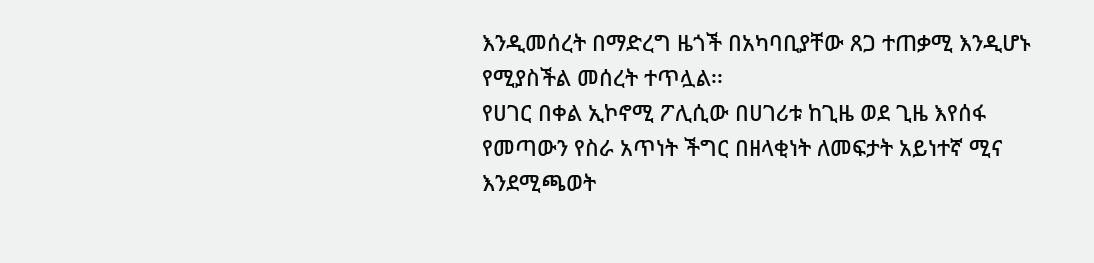እንዲመሰረት በማድረግ ዜጎች በአካባቢያቸው ጸጋ ተጠቃሚ እንዲሆኑ የሚያስችል መሰረት ተጥሏል፡፡
የሀገር በቀል ኢኮኖሚ ፖሊሲው በሀገሪቱ ከጊዜ ወደ ጊዜ እየሰፋ የመጣውን የስራ አጥነት ችግር በዘላቂነት ለመፍታት አይነተኛ ሚና እንደሚጫወት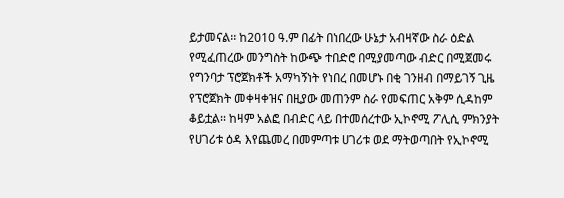ይታመናል፡፡ ከ2010 ዓ.ም በፊት በነበረው ሁኔታ አብዛኛው ስራ ዕድል የሚፈጠረው መንግስት ከውጭ ተበድሮ በሚያመጣው ብድር በሚጀመሩ የግንባታ ፕሮጀክቶች አማካኝነት የነበረ በመሆኑ በቂ ገንዘብ በማይገኝ ጊዜ የፕሮጀክት መቀዛቀዝና በዚያው መጠንም ስራ የመፍጠር አቅም ሲዳከም ቆይቷል፡፡ ከዛም አልፎ በብድር ላይ በተመሰረተው ኢኮኖሚ ፖሊሲ ምክንያት የሀገሪቱ ዕዳ እየጨመረ በመምጣቱ ሀገሪቱ ወደ ማትወጣበት የኢኮኖሚ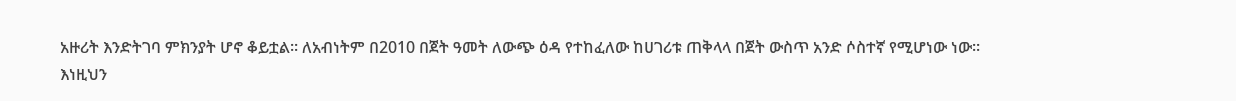አዙሪት እንድትገባ ምክንያት ሆኖ ቆይቷል፡፡ ለአብነትም በ2010 በጀት ዓመት ለውጭ ዕዳ የተከፈለው ከሀገሪቱ ጠቅላላ በጀት ውስጥ አንድ ሶስተኛ የሚሆነው ነው፡፡
እነዚህን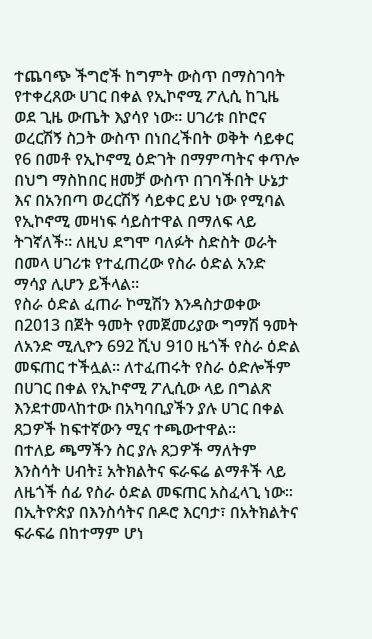ተጨባጭ ችግሮች ከግምት ውስጥ በማስገባት የተቀረጸው ሀገር በቀል የኢኮኖሚ ፖሊሲ ከጊዜ ወደ ጊዜ ውጤት እያሳየ ነው፡፡ ሀገሪቱ በኮሮና ወረርሽኝ ስጋት ውስጥ በነበረችበት ወቅት ሳይቀር የ6 በመቶ የኢኮኖሚ ዕድገት በማምጣትና ቀጥሎ በህግ ማስከበር ዘመቻ ውስጥ በገባችበት ሁኔታ እና በአንበጣ ወረርሽኝ ሳይቀር ይህ ነው የሚባል የኢኮኖሚ መዛነፍ ሳይስተዋል በማለፍ ላይ ትገኛለች፡፡ ለዚህ ደግሞ ባለፉት ስድስት ወራት በመላ ሀገሪቱ የተፈጠረው የስራ ዕድል አንድ ማሳያ ሊሆን ይችላል፡፡
የስራ ዕድል ፈጠራ ኮሚሽን እንዳስታወቀው በ2013 በጀት ዓመት የመጀመሪያው ግማሽ ዓመት ለአንድ ሚሊዮን 692 ሺህ 910 ዜጎች የስራ ዕድል መፍጠር ተችሏል፡፡ ለተፈጠሩት የስራ ዕድሎችም በሀገር በቀል የኢኮኖሚ ፖሊሲው ላይ በግልጽ እንደተመላከተው በአካባቢያችን ያሉ ሀገር በቀል ጸጋዎች ከፍተኛውን ሚና ተጫውተዋል፡፡
በተለይ ጫማችን ስር ያሉ ጸጋዎች ማለትም እንስሳት ሀብት፤ አትክልትና ፍራፍሬ ልማቶች ላይ ለዜጎች ሰፊ የስራ ዕድል መፍጠር አስፈላጊ ነው፡፡ በኢትዮጵያ በእንስሳትና በዶሮ እርባታ፣ በአትክልትና ፍራፍሬ በከተማም ሆነ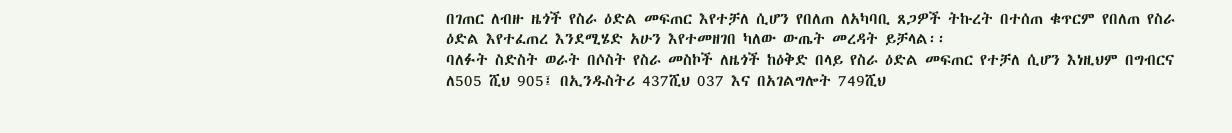በገጠር ለብዙ ዜጎች የስራ ዕድል መፍጠር እየተቻለ ሲሆን የበለጠ ለአካባቢ ጸጋዎች ትኩረት በተሰጠ ቁጥርም የበለጠ የስራ ዕድል እየተፈጠረ እንደሚሄድ አሁን እየተመዘገበ ካለው ውጤት መረዳት ይቻላል፡፡
ባለፉት ስድስት ወራት በሶስት የስራ መስኮች ለዜጎች ከዕቅድ በላይ የስራ ዕድል መፍጠር የተቻለ ሲሆን እነዚህም በግብርና ለ505 ሺህ 905፤ በኢንዱስትሪ 437ሺህ 037 እና በአገልግሎት 749ሺህ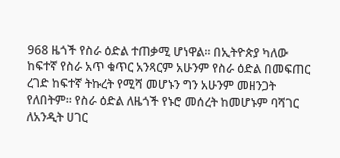968 ዜጎች የስራ ዕድል ተጠቃሚ ሆነዋል፡፡ በኢትዮጵያ ካለው ከፍተኛ የስራ አጥ ቁጥር አንጻርም አሁንም የስራ ዕድል በመፍጠር ረገድ ከፍተኛ ትኩረት የሚሻ መሆኑን ግን አሁንም መዘንጋት የለበትም፡፡ የስራ ዕድል ለዜጎች የኑሮ መሰረት ከመሆኑም ባሻገር ለአንዲት ሀገር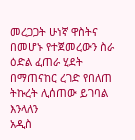መረጋጋት ሁነኛ ዋስትና በመሆኑ የተጀመረውን ስራ ዕድል ፈጠራ ሂደት በማጠናከር ረገድ የበለጠ ትኩረት ሊሰጠው ይገባል እንላለን
አዲስ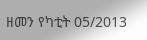ዘመን የካቲት 05/2013